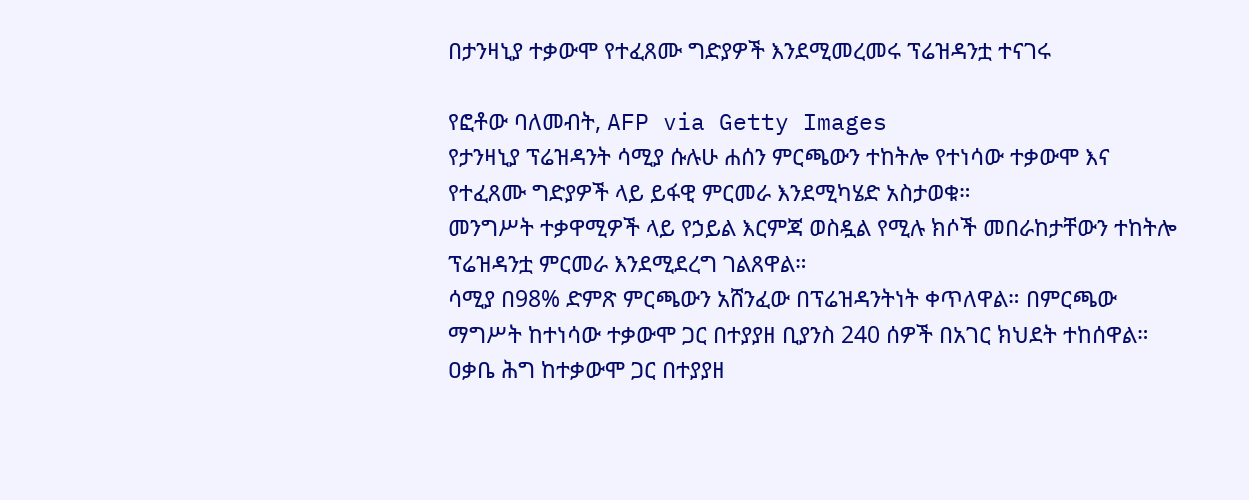በታንዛኒያ ተቃውሞ የተፈጸሙ ግድያዎች እንደሚመረመሩ ፕሬዝዳንቷ ተናገሩ

የፎቶው ባለመብት, AFP via Getty Images
የታንዛኒያ ፕሬዝዳንት ሳሚያ ሱሉሁ ሐሰን ምርጫውን ተከትሎ የተነሳው ተቃውሞ እና የተፈጸሙ ግድያዎች ላይ ይፋዊ ምርመራ እንደሚካሄድ አስታወቁ።
መንግሥት ተቃዋሚዎች ላይ የኃይል እርምጃ ወስዷል የሚሉ ክሶች መበራከታቸውን ተከትሎ ፕሬዝዳንቷ ምርመራ እንደሚደረግ ገልጸዋል።
ሳሚያ በ98% ድምጽ ምርጫውን አሸንፈው በፕሬዝዳንትነት ቀጥለዋል። በምርጫው ማግሥት ከተነሳው ተቃውሞ ጋር በተያያዘ ቢያንስ 240 ሰዎች በአገር ክህደት ተከሰዋል።
ዐቃቤ ሕግ ከተቃውሞ ጋር በተያያዘ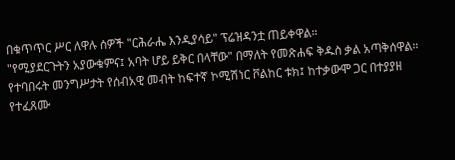በቁጥጥር ሥር ለዋሉ ሰዎች "ርሕራሔ እንዲያሳይ" ፕሬዝዳንቷ ጠይቀዋል።
"የሚያደርጉትን አያውቁምና፤ አባት ሆይ ይቅር በላቸው" በማለት የመጽሐፍ ቅዱስ ቃል አጣቅሰዋል።
የተባበሩት መንግሥታት የሰብአዊ መብት ከፍተኛ ኮሚሽነር ቮልከር ቱክ፤ ከተቃውሞ ጋር በተያያዘ የተፈጸሙ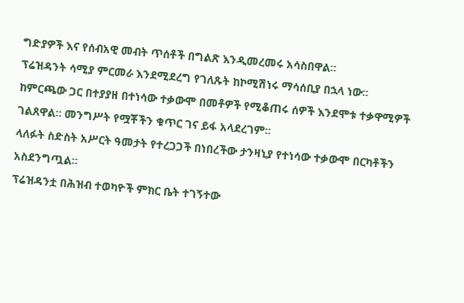ግድያዎች እና የሰብአዊ መብት ጥሰቶች በግልጽ እንዲመረመሩ አሳስበዋል።
ፕሬዝዳንት ሳሚያ ምርመራ እንደሚደረግ የገለጹት ከኮሚሽነሩ ማሳሰቢያ በኋላ ነው።
ከምርጫው ጋር በተያያዘ በተነሳው ተቃውሞ በመቶዎች የሚቆጠሩ ሰዎች እንደሞቱ ተቃዋሚዎች ገልጸዋል። መንግሥት የሟቾችን ቁጥር ገና ይፋ አላደረገም።
ላለፉት ስድስት አሥርት ዓመታት የተረጋጋች በነበረችው ታንዛኒያ የተነሳው ተቃውሞ በርካቶችን አስደንግጧል።
ፕሬዝዳንቷ በሕዝብ ተወካዮች ምክር ቤት ተገኝተው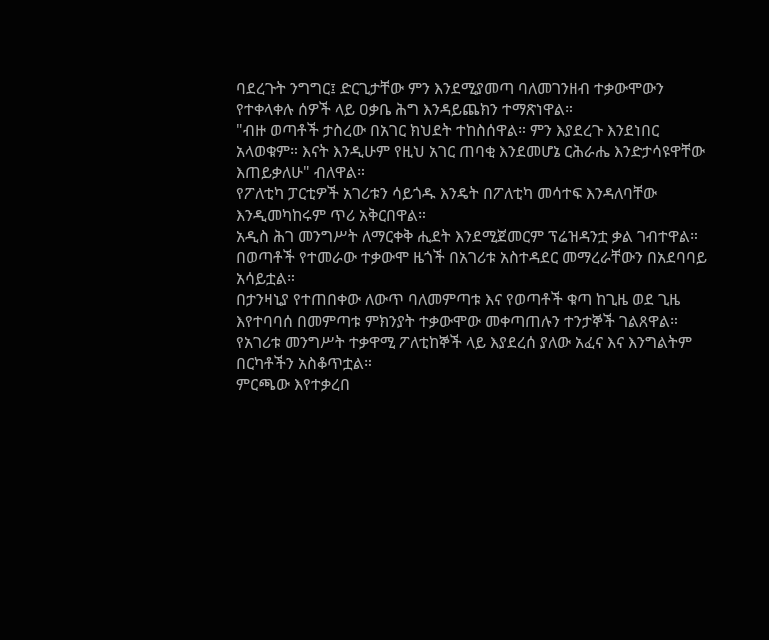ባደረጉት ንግግር፤ ድርጊታቸው ምን እንደሚያመጣ ባለመገንዘብ ተቃውሞውን የተቀላቀሉ ሰዎች ላይ ዐቃቤ ሕግ እንዳይጨክን ተማጽነዋል።
"ብዙ ወጣቶች ታስረው በአገር ክህደት ተከስሰዋል። ምን እያደረጉ እንደነበር አላወቁም። እናት እንዲሁም የዚህ አገር ጠባቂ እንደመሆኔ ርሕራሔ እንድታሳዩዋቸው እጠይቃለሁ" ብለዋል።
የፖለቲካ ፓርቲዎች አገሪቱን ሳይጎዱ እንዴት በፖለቲካ መሳተፍ እንዳለባቸው እንዲመካከሩም ጥሪ አቅርበዋል።
አዲስ ሕገ መንግሥት ለማርቀቅ ሒደት እንደሚጀመርም ፕሬዝዳንቷ ቃል ገብተዋል።
በወጣቶች የተመራው ተቃውሞ ዜጎች በአገሪቱ አስተዳደር መማረራቸውን በአደባባይ አሳይቷል።
በታንዛኒያ የተጠበቀው ለውጥ ባለመምጣቱ እና የወጣቶች ቁጣ ከጊዜ ወደ ጊዜ እየተባባሰ በመምጣቱ ምክንያት ተቃውሞው መቀጣጠሉን ተንታኞች ገልጸዋል።
የአገሪቱ መንግሥት ተቃዋሚ ፖለቲከኞች ላይ እያደረሰ ያለው አፈና እና እንግልትም በርካቶችን አስቆጥቷል።
ምርጫው እየተቃረበ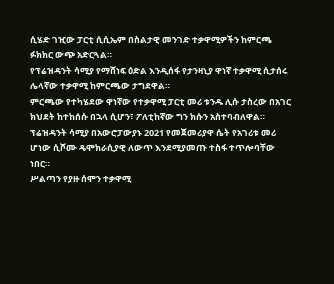ሲሄድ ገዢው ፓርቲ ሲሲኤም በስልታዊ መንገድ ተቃዋሚዎችን ከምርጫ ፉክክር ውጭ አድርጓል።
የፕሬዝዳንት ሳሚያ የማሸነፍ ዕድል እንዲሰፋ የታንዛኒያ ዋነኛ ተቃዋሚ ሲታሰሩ ሌላኛው ተቃዋሚ ከምርጫው ታግደዋል።
ምርጫው የተካሄደው ዋነኛው የተቃዋሚ ፓርቲ መሪ ቱንዱ ሊሱ ታስረው በአገር ክህደት ከተከሰሱ በኋላ ሲሆን፣ ፖለቲከኛው ግን ክሱን አስተባብለዋል።
ፕሬዝዳንት ሳሚያ በአውሮፓውያኑ 2021 የመጀመሪያዋ ሴት የአገሪቱ መሪ ሆነው ሲሾሙ ዴሞክራሲያዊ ለውጥ እንደሚያመጡ ተስፋ ተጥሎባቸው ነበር።
ሥልጣን የያዙ ሰሞን ተቃዋሚ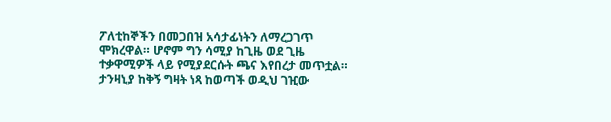ፖለቲከኞችን በመጋበዝ አሳታፊነትን ለማረጋገጥ ሞክረዋል። ሆኖም ግን ሳሚያ ከጊዜ ወደ ጊዜ ተቃዋሚዎች ላይ የሚያደርሱት ጫና እየበረታ መጥቷል።
ታንዛኒያ ከቅኝ ግዛት ነጻ ከወጣች ወዲህ ገዢው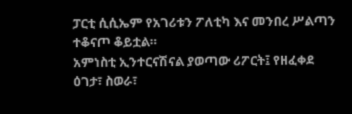ፓርቲ ሲሲኤም የአገሪቱን ፖለቲካ እና መንበረ ሥልጣን ተቆናጦ ቆይቷል።
አምነስቲ ኢንተርናሽናል ያወጣው ሪፖርት፤ የዘፈቀደ ዕገታ፣ ስወራ፣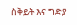ስቅይት እና ግድያ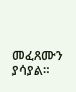መፈጸሙን ያሳያል።